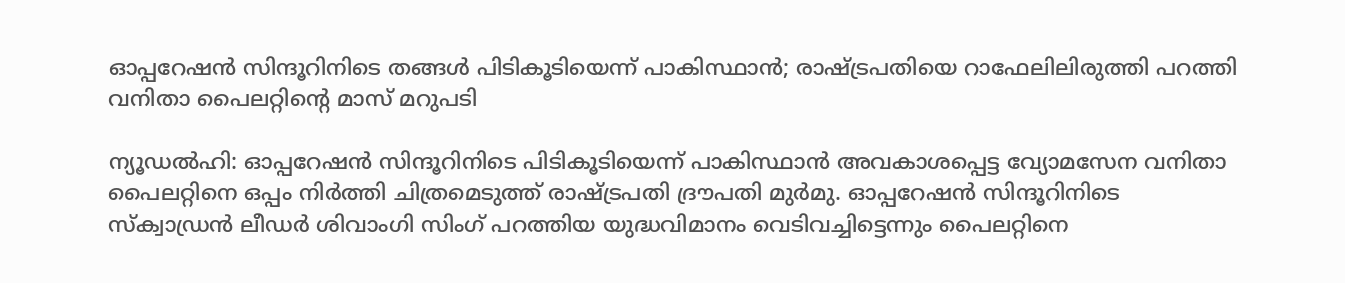ഓപ്പറേഷൻ സിന്ദൂറിനിടെ തങ്ങൾ പിടികൂടിയെന്ന് പാകിസ്ഥാൻ; രാഷ്‌ട്രപതിയെ റാഫേലിലിരുത്തി പറത്തി വനിതാ പൈലറ്റിന്റെ മാസ് മറുപടി

ന്യൂഡൽഹി: ഓപ്പറേഷൻ സിന്ദൂറിനിടെ പിടികൂടിയെന്ന് പാകിസ്ഥാൻ അവകാശപ്പെട്ട വ്യോമസേന വനിതാ പൈലറ്റിനെ ഒപ്പം നിർത്തി ചിത്രമെടുത്ത് രാഷ്ട്രപതി ദ്രൗപതി മുർമു. ഓപ്പറേഷൻ സിന്ദൂറിനിടെ സ്‌ക്വാഡ്രൻ ലീഡർ ശിവാംഗി സിംഗ് പറത്തിയ യുദ്ധവിമാനം വെടിവച്ചിട്ടെന്നും പൈലറ്റിനെ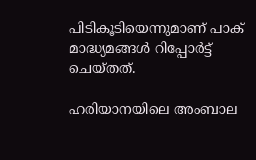പിടികൂടിയെന്നുമാണ് പാക് മാദ്ധ്യമങ്ങൾ റിപ്പോർട്ട് ചെയ്തത്.

ഹരിയാനയിലെ അംബാല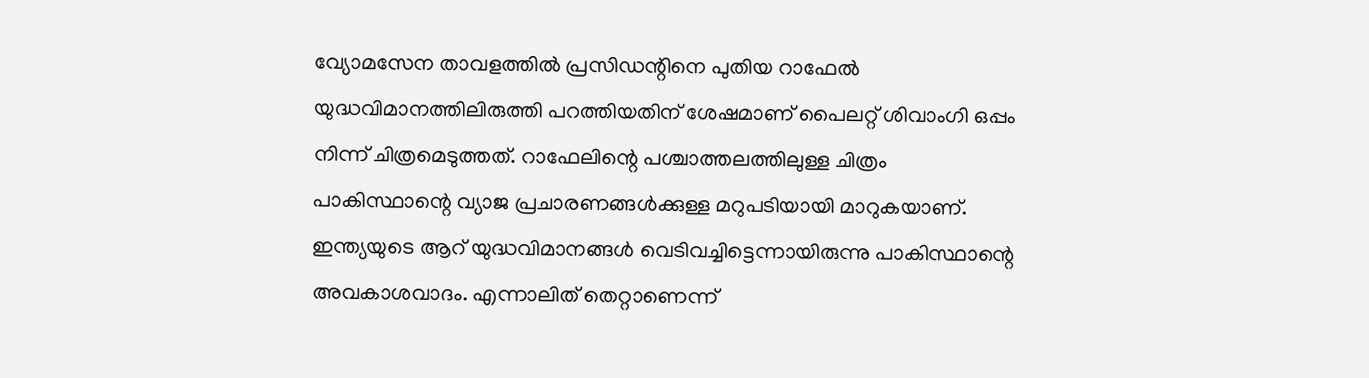വ്യോമസേന താവളത്തിൽ പ്രസിഡന്റിനെ പുതിയ റാഫേൽ യുദ്ധവിമാനത്തിലിരുത്തി പറത്തിയതിന് ശേഷമാണ് പൈലറ്റ് ശിവാംഗി ഒപ്പം നിന്ന് ചിത്രമെടുത്തത്. റാഫേലിന്റെ പശ്ചാത്തലത്തിലുള്ള ചിത്രം പാകിസ്ഥാന്റെ വ്യാജ പ്രചാരണങ്ങൾക്കുള്ള മറുപടിയായി മാറുകയാണ്. ഇന്ത്യയുടെ ആറ് യുദ്ധവിമാനങ്ങൾ വെടിവച്ചിട്ടെന്നായിരുന്നു പാകിസ്ഥാന്റെ അവകാശവാദം. എന്നാലിത് തെറ്റാണെന്ന്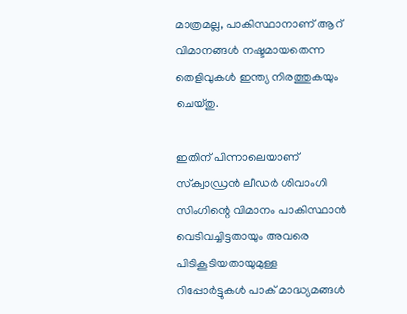മാത്രമല്ല, പാകിസ്ഥാനാണ് ആറ് വിമാനങ്ങൾ നഷ്ടമായതെന്ന തെളിവുകൾ ഇന്ത്യ നിരത്തുകയും ചെയ്തു.

ഇതിന് പിന്നാലെയാണ് സ്‌ക്വാഡ്രൻ ലീഡർ ശിവാംഗി സിംഗിന്റെ വിമാനം പാകിസ്ഥാൻ വെടിവച്ചിട്ടതായും അവരെ പിടികൂടിയതായുമുള്ള റിപ്പോർട്ടുകൾ പാക് മാദ്ധ്യമങ്ങൾ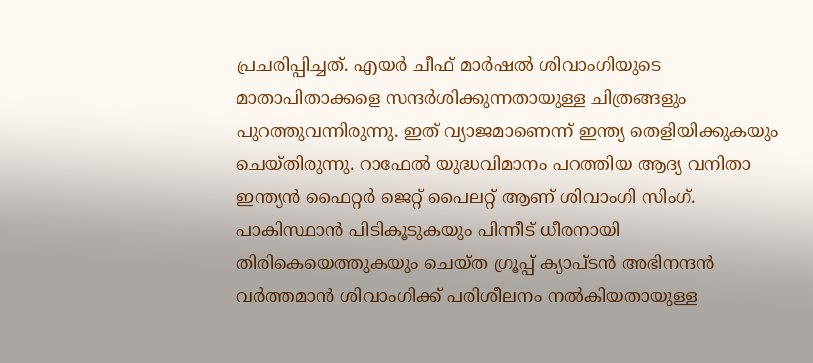പ്രചരിപ്പിച്ചത്. എയർ ചീഫ് മാർഷൽ ശിവാംഗിയുടെ മാതാപിതാക്കളെ സന്ദർശിക്കുന്നതായുള്ള ചിത്രങ്ങളും പുറത്തുവന്നിരുന്നു. ഇത് വ്യാജമാണെന്ന് ഇന്ത്യ തെളിയിക്കുകയും ചെയ്തിരുന്നു. റാഫേൽ യുദ്ധവിമാനം പറത്തിയ ആദ്യ വനിതാ ഇന്ത്യൻ ഫൈറ്റർ ജെറ്റ് പൈലറ്റ് ആണ് ശിവാംഗി സിംഗ്. പാകിസ്ഥാൻ പിടികൂടുകയും പിന്നീട് ധീരനായി തിരികെയെത്തുകയും ചെയ്ത ഗ്രൂപ്പ് ക്യാപ്ടൻ അഭിനന്ദൻ വർത്തമാൻ ശിവാംഗിക്ക് പരിശീലനം നൽകിയതായുള്ള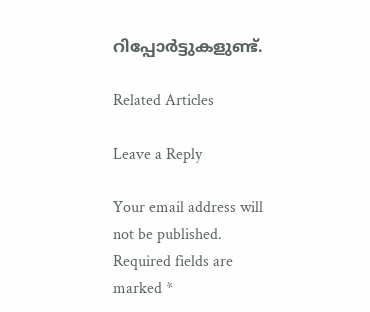റിപ്പോർട്ടുകളുണ്ട്.

Related Articles

Leave a Reply

Your email address will not be published. Required fields are marked *